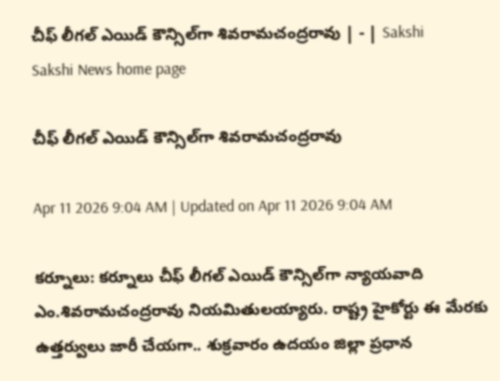చీఫ్‌ లీగల్‌ ఎయిడ్‌ కౌన్సిల్‌గా శివరామచంద్రరావు | - | Sakshi
Sakshi News home page

చీఫ్‌ లీగల్‌ ఎయిడ్‌ కౌన్సిల్‌గా శివరామచంద్రరావు

Apr 11 2026 9:04 AM | Updated on Apr 11 2026 9:04 AM

కర్నూలు: కర్నూలు చీఫ్‌ లీగల్‌ ఎయిడ్‌ కౌన్సిల్‌గా న్యాయవాది ఎం.శివరామచంద్రరావు నియమితులయ్యారు. రాష్ట్ర హైకోర్టు ఈ మేరకు ఉత్తర్వులు జారీ చేయగా.. శుక్రవారం ఉదయం జిల్లా ప్రధాన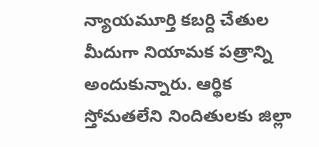న్యాయమూర్తి కబర్ది చేతుల మీదుగా నియామక పత్రాన్ని అందుకున్నారు. ఆర్థిక స్తోమతలేని నిందితులకు జిల్లా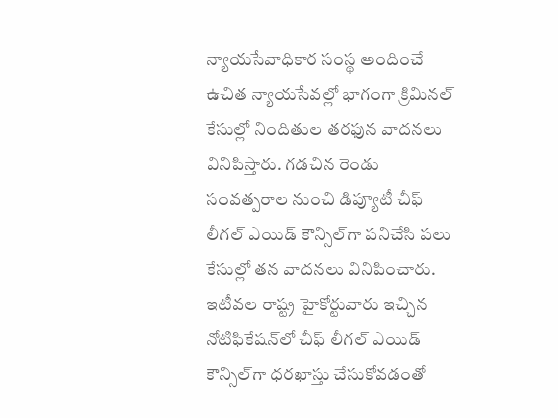న్యాయసేవాధికార సంస్థ అందించే ఉచిత న్యాయసేవల్లో భాగంగా క్రిమినల్‌ కేసుల్లో నిందితుల తరఫున వాదనలు వినిపిస్తారు. గడచిన రెండు సంవత్పరాల నుంచి డిప్యూటీ చీఫ్‌ లీగల్‌ ఎయిడ్‌ కౌన్సిల్‌గా పనిచేసి పలు కేసుల్లో తన వాదనలు వినిపించారు. ఇటీవల రాష్ట్ర హైకోర్టువారు ఇచ్చిన నోటిఫికేషన్‌లో చీఫ్‌ లీగల్‌ ఎయిడ్‌ కౌన్సిల్‌గా ధరఖాస్తు చేసుకోవడంతో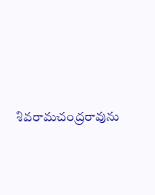శివరామచంద్రరావును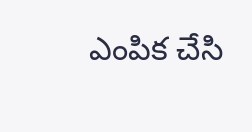ఎంపిక చేసి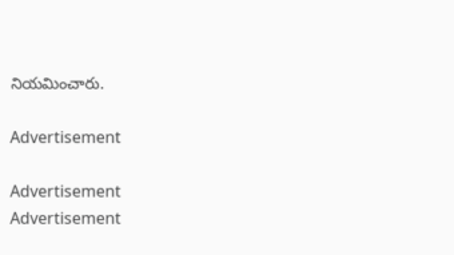నియమించారు.

Advertisement

Advertisement
Advertisement